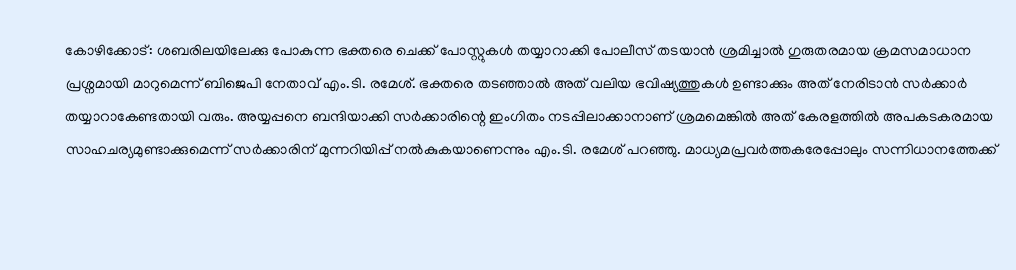കോഴിക്കോട്: ശബരിലയിലേക്കു പോകുന്ന ഭക്തരെ ചെക്ക് പോസ്റ്റുകൾ തയ്യാറാക്കി പോലീസ് തടയാൻ ശ്രമിച്ചാൽ ഗുരുതരമായ ക്രമസമാധാന പ്രശ്നമായി മാറുമെന്ന് ബിജെപി നേതാവ് എം.ടി. രമേശ്. ഭക്തരെ തടഞ്ഞാൽ അത് വലിയ ഭവിഷ്യത്തുകൾ ഉണ്ടാക്കും അത് നേരിടാൻ സർക്കാർ തയ്യാറാകേണ്ടതായി വരും. അയ്യപ്പനെ ബന്ദിയാക്കി സർക്കാരിന്റെ ഇംഗിതം നടപ്പിലാക്കാനാണ് ശ്രമമെങ്കിൽ അത് കേരളത്തിൽ അപകടകരമായ സാഹചര്യമുണ്ടാക്കുമെന്ന് സർക്കാരിന് മുന്നറിയിപ്പ് നൽകുകയാണെന്നും എം.ടി. രമേശ് പറഞ്ഞു. മാധ്യമപ്രവർത്തകരേപ്പോലും സന്നിധാനത്തേക്ക്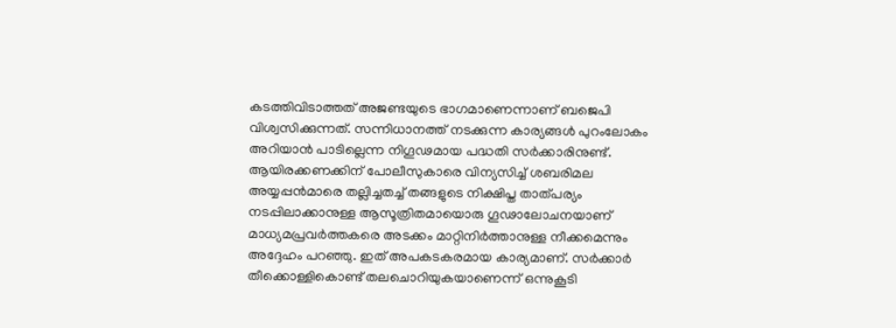കടത്തിവിടാത്തത് അജണ്ടയുടെ ഭാഗമാണെന്നാണ് ബജെപി വിശ്വസിക്കുന്നത്. സന്നിധാനത്ത് നടക്കുന്ന കാര്യങ്ങൾ പുറംലോകം അറിയാൻ പാടില്ലെന്ന നിഗൂഢമായ പദ്ധതി സർക്കാരിനുണ്ട്. ആയിരക്കണക്കിന് പോലീസുകാരെ വിന്യസിച്ച് ശബരിമല അയ്യപ്പൻമാരെ തല്ലിച്ചതച്ച് തങ്ങളുടെ നിക്ഷിപ്ത താത്പര്യം നടപ്പിലാക്കാനുള്ള ആസൂത്രിതമായൊരു ഗൂഢാലോചനയാണ് മാധ്യമപ്രവർത്തകരെ അടക്കം മാറ്റിനിർത്താനുള്ള നീക്കമെന്നും അദ്ദേഹം പറഞ്ഞു. ഇത് അപകടകരമായ കാര്യമാണ്. സർക്കാർ തീക്കൊള്ളികൊണ്ട് തലചൊറിയുകയാണെന്ന് ഒന്നുകൂടി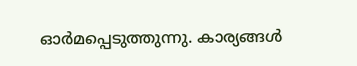ഓർമപ്പെടുത്തുന്നു. കാര്യങ്ങൾ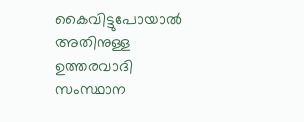കൈവിട്ടുപോയാൽ അതിനുള്ള ഉത്തരവാദി സംസ്ഥാന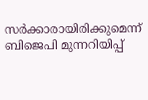സർക്കാരായിരിക്കുമെന്ന് ബിജെപി മുന്നറിയിപ്പ്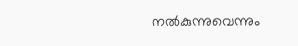നൽകുന്നുവെന്നും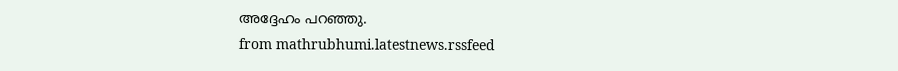അദ്ദേഹം പറഞ്ഞു.
from mathrubhumi.latestnews.rssfeed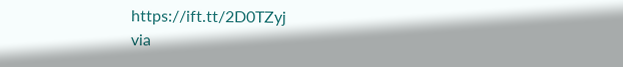https://ift.tt/2D0TZyj
via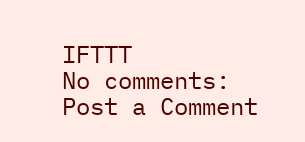IFTTT
No comments:
Post a Comment